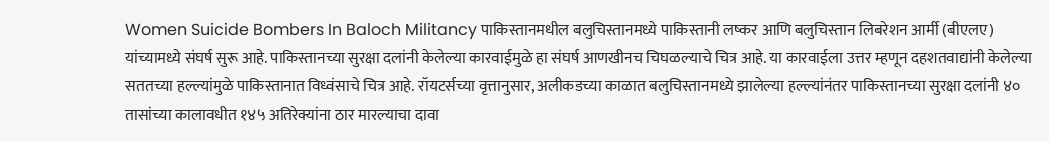Women Suicide Bombers In Baloch Militancy पाकिस्तानमधील बलुचिस्तानमध्ये पाकिस्तानी लष्कर आणि बलुचिस्तान लिबरेशन आर्मी (बीएलए) यांच्यामध्ये संघर्ष सुरू आहे. पाकिस्तानच्या सुरक्षा दलांनी केलेल्या कारवाईमुळे हा संघर्ष आणखीनच चिघळल्याचे चित्र आहे. या कारवाईला उत्तर म्हणून दहशतवाद्यांनी केलेल्या सततच्या हल्ल्यांमुळे पाकिस्तानात विध्वंसाचे चित्र आहे. रॉयटर्सच्या वृत्तानुसार, अलीकडच्या काळात बलुचिस्तानमध्ये झालेल्या हल्ल्यांनंतर पाकिस्तानच्या सुरक्षा दलांनी ४० तासांच्या कालावधीत १४५ अतिरेक्यांना ठार मारल्याचा दावा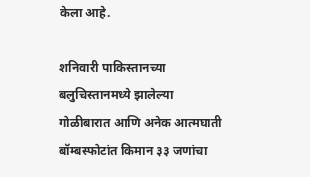केला आहे.

शनिवारी पाकिस्तानच्या बलुचिस्तानमध्ये झालेल्या गोळीबारात आणि अनेक आत्मघाती बॉम्बस्फोटांत किमान ३३ जणांचा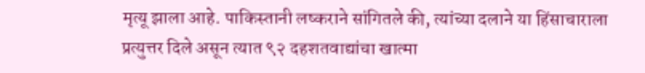मृत्यू झाला आहे. पाकिस्तानी लष्कराने सांगितले की, त्यांच्या दलाने या हिंसाचाराला प्रत्युत्तर दिले असून त्यात ९२ दहशतवाद्यांचा खात्मा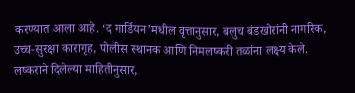करण्यात आला आहे. ‘द गार्डियन’मधील वृत्तानुसार, बलुच बंडखोरांनी नागरिक, उच्च-सुरक्षा कारागृह, पोलीस स्थानक आणि निमलष्करी तळांना लक्ष्य केले. लष्कराने दिलेल्या माहितीनुसार,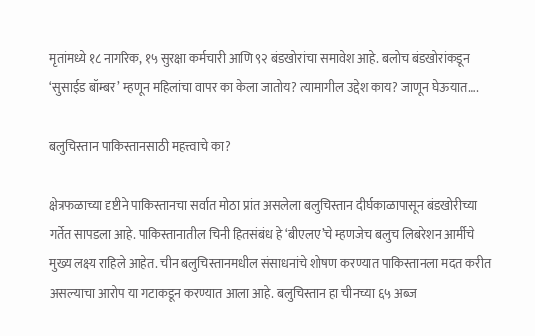मृतांमध्ये १८ नागरिक, १५ सुरक्षा कर्मचारी आणि ९२ बंडखोरांचा समावेश आहे. बलोच बंडखोरांकडून ‘सुसाईड बॉम्बर’ म्हणून महिलांचा वापर का केला जातोय? त्यामागील उद्देश काय? जाणून घेऊयात….

बलुचिस्तान पाकिस्तानसाठी महत्त्वाचे का?

क्षेत्रफळाच्या दृष्टीने पाकिस्तानचा सर्वात मोठा प्रांत असलेला बलुचिस्तान दीर्घकाळापासून बंडखोरीच्या गर्तेत सापडला आहे. पाकिस्तानातील चिनी हितसंबंध हे ‘बीएलए’चे म्हणजेच बलुच लिबरेशन आर्मीचे मुख्य लक्ष्य राहिले आहेत. चीन बलुचिस्तानमधील संसाधनांचे शोषण करण्यात पाकिस्तानला मदत करीत असल्याचा आरोप या गटाकडून करण्यात आला आहे. बलुचिस्तान हा चीनच्या ६५ अब्ज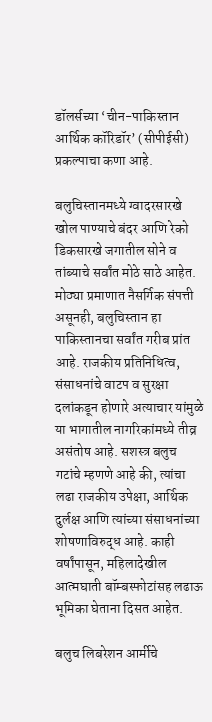डॉलर्सच्या ‘चीन-पाकिस्तान आर्थिक कॉरिडॉर’ (सीपीईसी) प्रकल्पाचा कणा आहे.

बलुचिस्तानमध्ये ग्वादरसारखे खोल पाण्याचे बंदर आणि रेको डिकसारखे जगातील सोने व तांब्याचे सर्वांत मोठे साठे आहेत. मोठ्या प्रमाणात नैसर्गिक संपत्ती असूनही, बलुचिस्तान हा पाकिस्तानचा सर्वांत गरीब प्रांत आहे. राजकीय प्रतिनिधित्व, संसाधनांचे वाटप व सुरक्षा दलांकडून होणारे अत्याचार यांमुळे या भागातील नागरिकांमध्ये तीव्र असंतोष आहे. सशस्त्र बलुच गटांचे म्हणणे आहे की, त्यांचा लढा राजकीय उपेक्षा, आर्थिक दुर्लक्ष आणि त्यांच्या संसाधनांच्या शोषणाविरुद्ध आहे. काही वर्षांपासून, महिलादेखील आत्मघाती बॉम्बस्फोटांसह लढाऊ भूमिका घेताना दिसत आहेत.

बलुच लिबरेशन आर्मीचे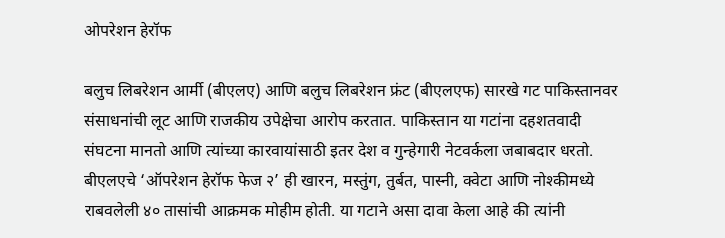ओपरेशन हेरॉफ

बलुच लिबरेशन आर्मी (बीएलए) आणि बलुच लिबरेशन फ्रंट (बीएलएफ) सारखे गट पाकिस्तानवर संसाधनांची लूट आणि राजकीय उपेक्षेचा आरोप करतात. पाकिस्तान या गटांना दहशतवादी संघटना मानतो आणि त्यांच्या कारवायांसाठी इतर देश व गुन्हेगारी नेटवर्कला जबाबदार धरतो. बीएलएचे ‘ऑपरेशन हेरॉफ फेज २’ ही खारन, मस्तुंग, तुर्बत, पास्नी, क्वेटा आणि नोश्कीमध्ये राबवलेली ४० तासांची आक्रमक मोहीम होती. या गटाने असा दावा केला आहे की त्यांनी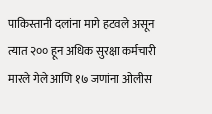पाकिस्तानी दलांना मागे हटवले असून त्यात २०० हून अधिक सुरक्षा कर्मचारी मारले गेले आणि १७ जणांना ओलीस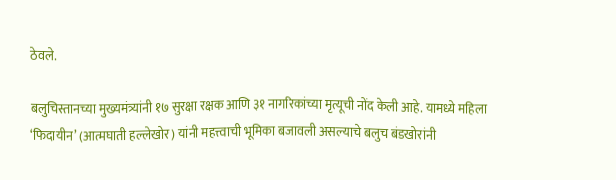ठेवले.

बलुचिस्तानच्या मुख्यमंत्र्यांनी १७ सुरक्षा रक्षक आणि ३१ नागरिकांच्या मृत्यूची नोंद केली आहे. यामध्ये महिला ‘फिदायीन’ (आत्मघाती हल्लेखोर) यांनी महत्त्वाची भूमिका बजावली असल्याचे बलुच बंडखोरांनी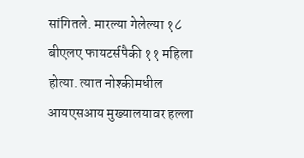सांगितले. मारल्या गेलेल्या १८ बीएलए फायटर्सपैकी ११ महिला होत्या. त्यात नोश्कीमधील आयएसआय मुख्यालयावर हल्ला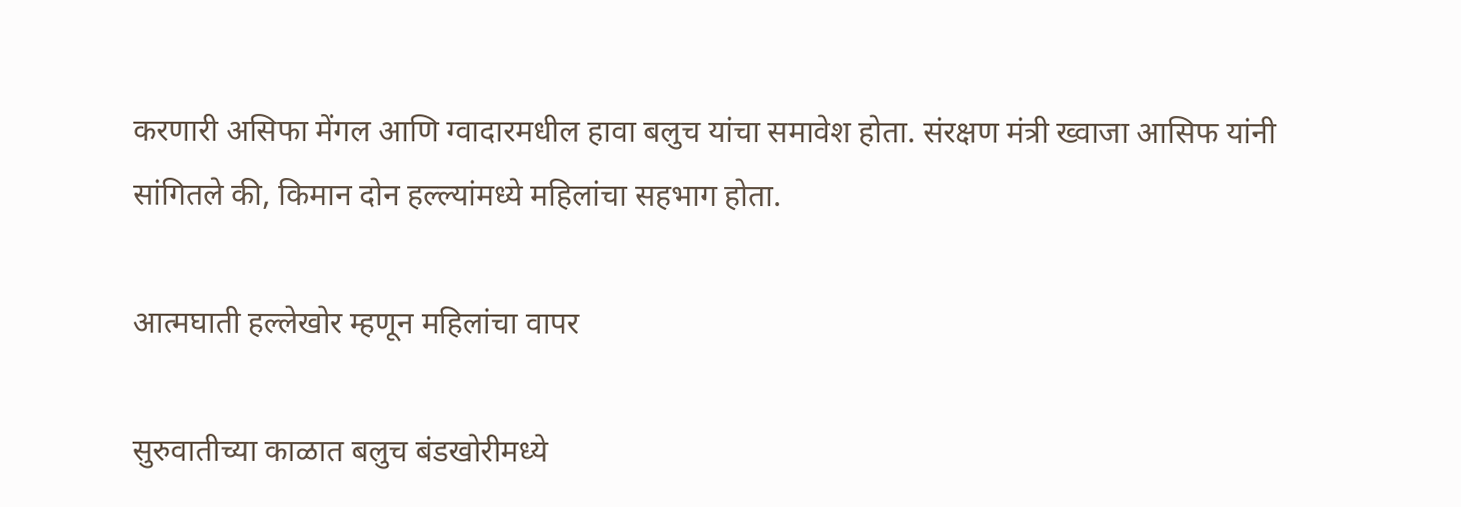करणारी असिफा मेंगल आणि ग्वादारमधील हावा बलुच यांचा समावेश होता. संरक्षण मंत्री ख्वाजा आसिफ यांनी सांगितले की, किमान दोन हल्ल्यांमध्ये महिलांचा सहभाग होता.

आत्मघाती हल्लेखोर म्हणून महिलांचा वापर

सुरुवातीच्या काळात बलुच बंडखोरीमध्ये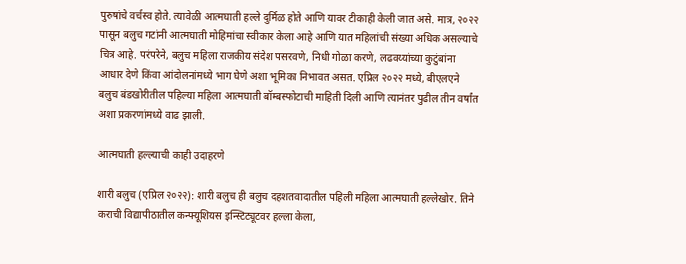पुरुषांचे वर्चस्व होते. त्यावेळी आत्मघाती हल्ले दुर्मिळ होते आणि यावर टीकाही केली जात असे. मात्र, २०२२ पासून बलुच गटांनी आत्मघाती मोहिमांचा स्वीकार केला आहे आणि यात महिलांची संख्या अधिक असल्याचे चित्र आहे. परंपरेने, बलुच महिला राजकीय संदेश पसरवणे, निधी गोळा करणे, लढवय्यांच्या कुटुंबांना आधार देणे किंवा आंदोलनांमध्ये भाग घेणे अशा भूमिका निभावत असत. एप्रिल २०२२ मध्ये, बीएलएने बलुच बंडखोरीतील पहिल्या महिला आत्मघाती बॉम्बस्फोटाची माहिती दिली आणि त्यानंतर पुढील तीन वर्षांत अशा प्रकरणांमध्ये वाढ झाली.

आत्मघाती हल्ल्याची काही उदाहरणे

शारी बलुच (एप्रिल २०२२): शारी बलुच ही बलुच दहशतवादातील पहिली महिला आत्मघाती हल्लेखोर. तिने कराची विद्यापीठातील कन्फ्यूशियस इन्स्टिट्यूटवर हल्ला केला,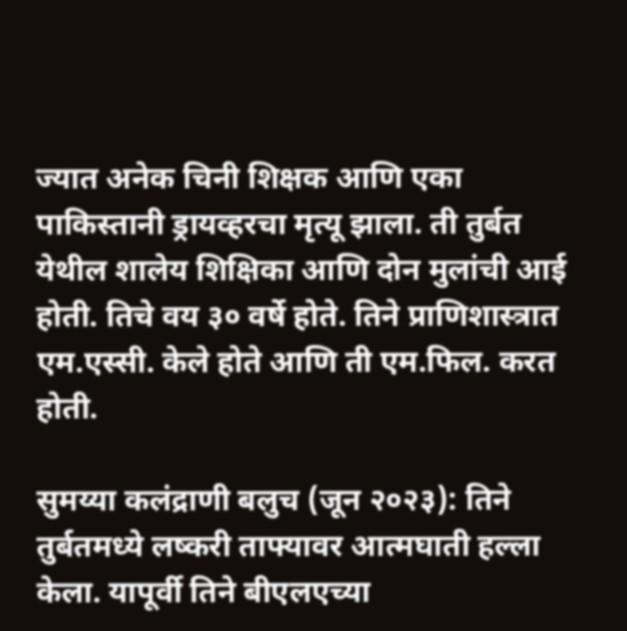ज्यात अनेक चिनी शिक्षक आणि एका पाकिस्तानी ड्रायव्हरचा मृत्यू झाला. ती तुर्बत येथील शालेय शिक्षिका आणि दोन मुलांची आई होती. तिचे वय ३० वर्षे होते. तिने प्राणिशास्त्रात एम.एस्सी. केले होते आणि ती एम.फिल. करत होती.

सुमय्या कलंद्राणी बलुच (जून २०२३): तिने तुर्बतमध्ये लष्करी ताफ्यावर आत्मघाती हल्ला केला. यापूर्वी तिने बीएलएच्या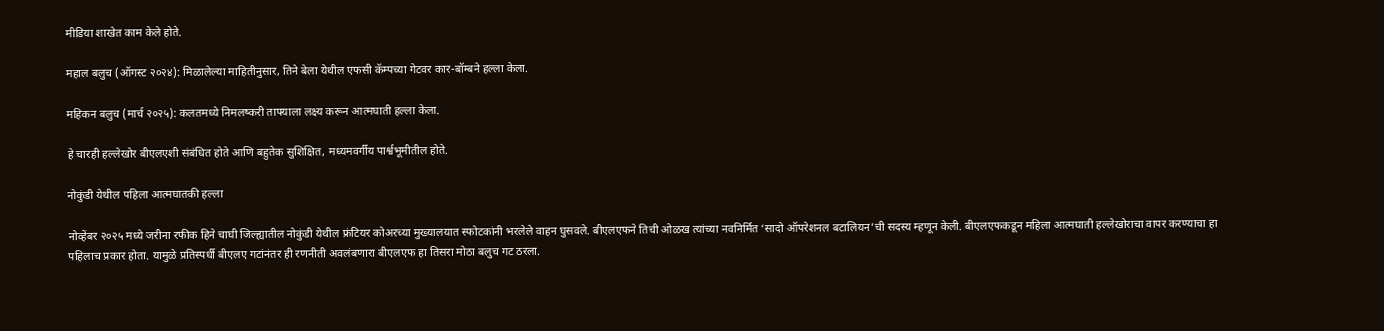मीडिया शाखेत काम केले होते.

महाल बलुच (ऑगस्ट २०२४): मिळालेल्या माहितीनुसार, तिने बेला येथील एफसी कॅम्पच्या गेटवर कार-बॉम्बने हल्ला केला.

महिकन बलुच (मार्च २०२५): कलतमध्ये निमलष्करी ताफ्याला लक्ष्य करून आत्मघाती हल्ला केला.

हे चारही हल्लेखोर बीएलएशी संबंधित होते आणि बहुतेक सुशिक्षित, मध्यमवर्गीय पार्श्वभूमीतील होते.

नोकुंडी येथील पहिला आत्मघातकी हल्ला

नोव्हेंबर २०२५ मध्ये जरीना रफीक हिने चाघी जिल्ह्यातील नोकुंडी येथील फ्रंटियर कोअरच्या मुख्यालयात स्फोटकांनी भरलेले वाहन घुसवले. बीएलएफने तिची ओळख त्यांच्या नवनिर्मित ‘सादो ऑपरेशनल बटालियन’ची सदस्य म्हणून केली. बीएलएफकडून महिला आत्मघाती हल्लेखोराचा वापर करण्याचा हा पहिलाच प्रकार होता. यामुळे प्रतिस्पर्धी बीएलए गटांनंतर ही रणनीती अवलंबणारा बीएलएफ हा तिसरा मोठा बलुच गट ठरला.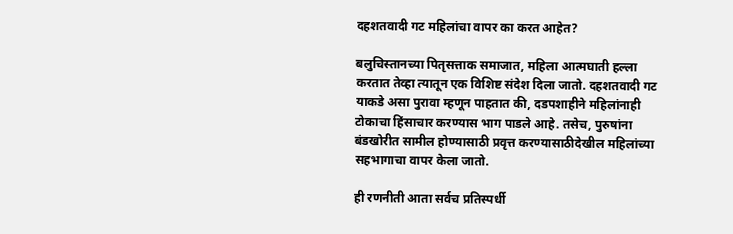दहशतवादी गट महिलांचा वापर का करत आहेत?

बलुचिस्तानच्या पितृसत्ताक समाजात, महिला आत्मघाती हल्ला करतात तेव्हा त्यातून एक विशिष्ट संदेश दिला जातो. दहशतवादी गट याकडे असा पुरावा म्हणून पाहतात की, दडपशाहीने महिलांनाही टोकाचा हिंसाचार करण्यास भाग पाडले आहे. तसेच, पुरुषांना बंडखोरीत सामील होण्यासाठी प्रवृत्त करण्यासाठीदेखील महिलांच्या सहभागाचा वापर केला जातो.

ही रणनीती आता सर्वच प्रतिस्पर्धी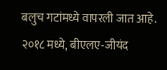बलुच गटांमध्ये वापरली जात आहे. २०१८ मध्ये, बीएलए-जीयंद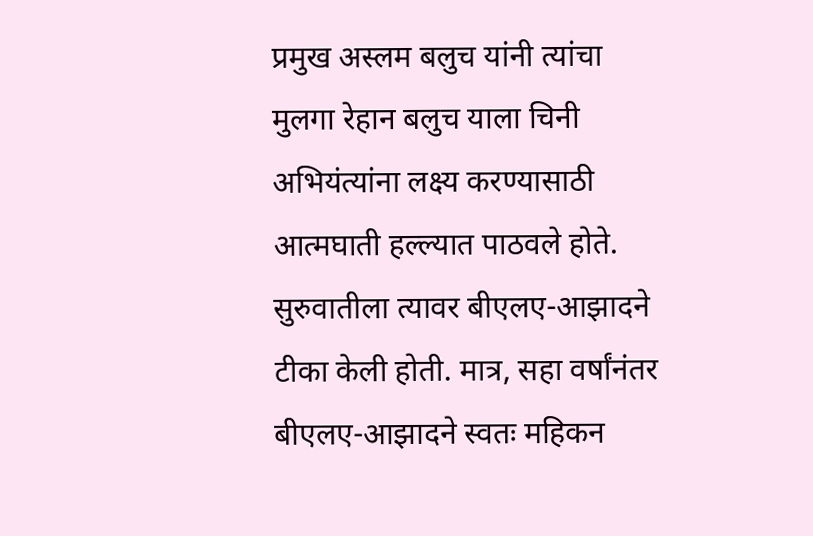प्रमुख अस्लम बलुच यांनी त्यांचा मुलगा रेहान बलुच याला चिनी अभियंत्यांना लक्ष्य करण्यासाठी आत्मघाती हल्ल्यात पाठवले होते. सुरुवातीला त्यावर बीएलए-आझादने टीका केली होती. मात्र, सहा वर्षांनंतर बीएलए-आझादने स्वतः महिकन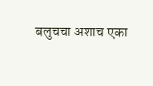बलुचचा अशाच एका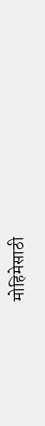मोहिमेसाठी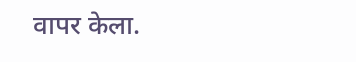वापर केला.